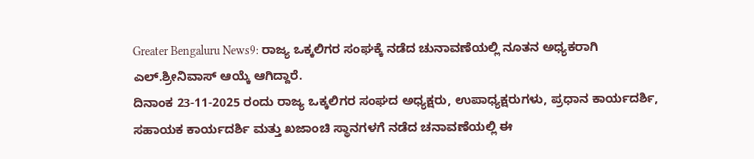Greater Bengaluru News9: ರಾಜ್ಯ ಒಕ್ಕಲಿಗರ ಸಂಘಕ್ಕೆ ನಡೆದ ಚುನಾವಣೆಯಲ್ಲಿ ನೂತನ ಅಧ್ಯಕರಾಗಿ ಎಲ್.ಶ್ರೀನಿವಾಸ್ ಆಯ್ಕೆ ಆಗಿದ್ದಾರೆ.
ದಿನಾಂಕ 23-11-2025 ರಂದು ರಾಜ್ಯ ಒಕ್ಕಲಿಗರ ಸಂಘದ ಅಧ್ಯಕ್ಷರು, ಉಪಾಧ್ಯಕ್ಷರುಗಳು, ಪ್ರಧಾನ ಕಾರ್ಯದರ್ಶಿ, ಸಹಾಯಕ ಕಾರ್ಯದರ್ಶಿ ಮತ್ತು ಖಜಾಂಚಿ ಸ್ಥಾನಗಳಗೆ ನಡೆದ ಚನಾವಣೆಯಲ್ಲಿ ಈ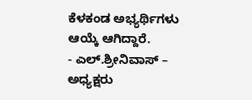ಕೆಳಕಂಡ ಅಭ್ಯರ್ಥಿಗಳು ಆಯ್ಕೆ ಆಗಿದ್ದಾರೆ.
- ಎಲ್.ಶ್ರೀನಿವಾಸ್ – ಅಧ್ಯಕ್ಷರು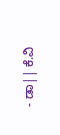- ಡಾ|| ಕೆ.ವಿ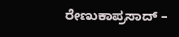ರೇಣುಕಾಪ್ರಸಾದ್ –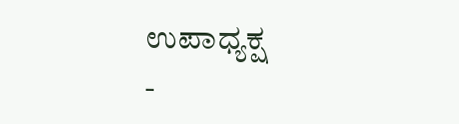ಉಪಾಧ್ಯಕ್ಷ
-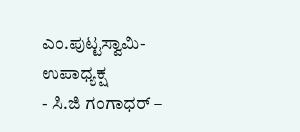ಎಂ.ಪುಟ್ಟಸ್ವಾಮಿ- ಉಪಾಧ್ಯಕ್ಷ
- ಸಿ.ಜಿ ಗಂಗಾಧರ್ –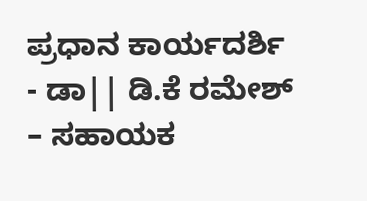ಪ್ರಧಾನ ಕಾರ್ಯದರ್ಶಿ
- ಡಾ|| ಡಿ.ಕೆ ರಮೇಶ್ – ಸಹಾಯಕ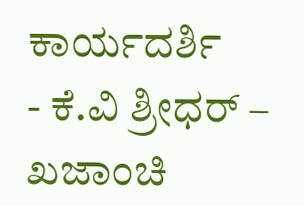ಕಾರ್ಯದರ್ಶಿ
- ಕೆ.ವಿ ಶ್ರೀಧರ್ – ಖಜಾಂಚಿ